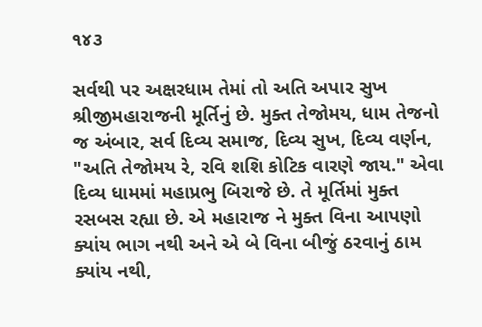૧૪૩

સર્વથી પર અક્ષરધામ તેમાં તો અતિ અપાર સુખ શ્રીજીમહારાજની મૂર્તિનું છે. મુક્ત તેજોમય, ધામ તેજનો જ અંબાર, સર્વ દિવ્ય સમાજ, દિવ્ય સુખ, દિવ્ય વર્ણન, "અતિ તેજોમય રે, રવિ શશિ કોટિક વારણે જાય." એવા દિવ્ય ધામમાં મહાપ્રભુ બિરાજે છે. તે મૂર્તિમાં મુક્ત રસબસ રહ્યા છે. એ મહારાજ ને મુક્ત વિના આપણો ક્યાંય ભાગ નથી અને એ બે વિના બીજું ઠરવાનું ઠામ ક્યાંય નથી,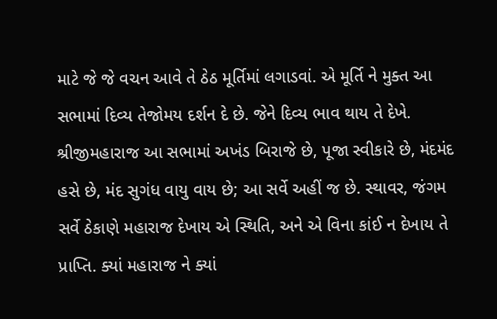માટે જે જે વચન આવે તે ઠેઠ મૂર્તિમાં લગાડવાં. એ મૂર્તિ ને મુક્ત આ સભામાં દિવ્ય તેજોમય દર્શન દે છે. જેને દિવ્ય ભાવ થાય તે દેખે. શ્રીજીમહારાજ આ સભામાં અખંડ બિરાજે છે, પૂજા સ્વીકારે છે, મંદમંદ હસે છે, મંદ સુગંધ વાયુ વાય છે; આ સર્વે અહીં જ છે. સ્થાવર, જંગમ સર્વે ઠેકાણે મહારાજ દેખાય એ સ્થિતિ, અને એ વિના કાંઈ ન દેખાય તે પ્રાપ્તિ. ક્યાં મહારાજ ને ક્યાં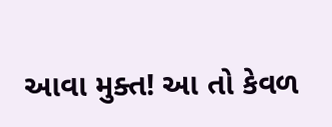આવા મુક્ત! આ તો કેવળ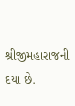શ્રીજીમહારાજની દયા છે.